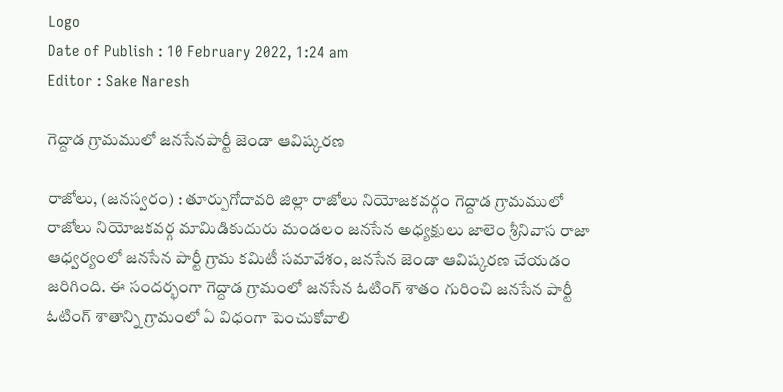Logo
Date of Publish : 10 February 2022, 1:24 am
Editor : Sake Naresh

గెద్దాడ గ్రామములో జనసేనపార్టీ జెండా ఆవిష్కరణ

రాజోలు, (జనస్వరం) : తూర్పుగోదావరి జిల్లా రాజోలు నియోజకవర్గం గెద్దాడ గ్రామములో రాజోలు నియోజకవర్గ మామిడికుదురు మండలం జనసేన అధ్యక్షులు జాలెం శ్రీనివాస రాజా ఆధ్వర్యంలో జనసేన పార్టీ గ్రామ కమిటీ సమావేశం, జనసేన జెండా ఆవిష్కరణ చేయడం జరిగింది. ఈ సందర్భంగా గెద్దాడ గ్రామంలో జనసేన ఓటింగ్ శాతం గురించి జనసేన పార్టీ ఓటింగ్ శాతాన్ని గ్రామంలో ఏ విధంగా పెంచుకోవాలి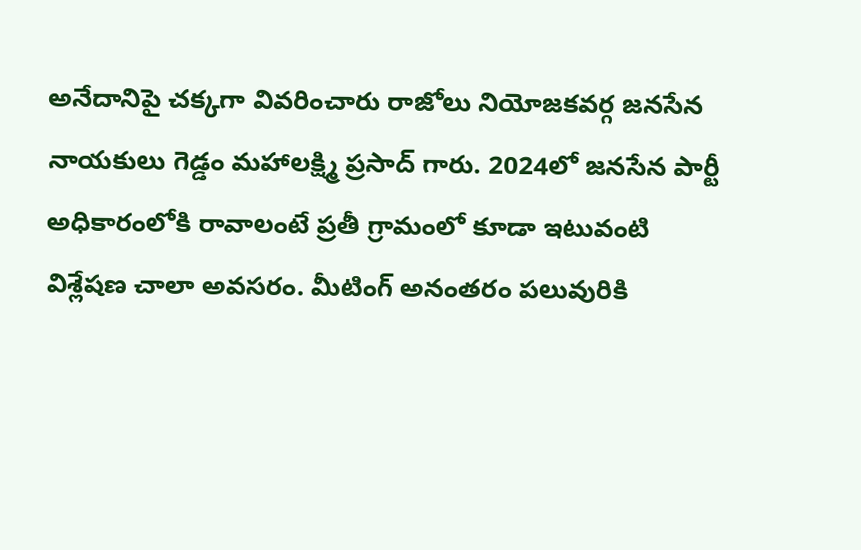అనేదానిపై చక్కగా వివరించారు రాజోలు నియోజకవర్గ జనసేన నాయకులు గెడ్డం మహాలక్ష్మి ప్రసాద్ గారు. 2024లో జనసేన పార్టీ అధికారంలోకి రావాలంటే ప్రతీ గ్రామంలో కూడా ఇటువంటి విశ్లేషణ చాలా అవసరం. మీటింగ్ అనంతరం పలువురికి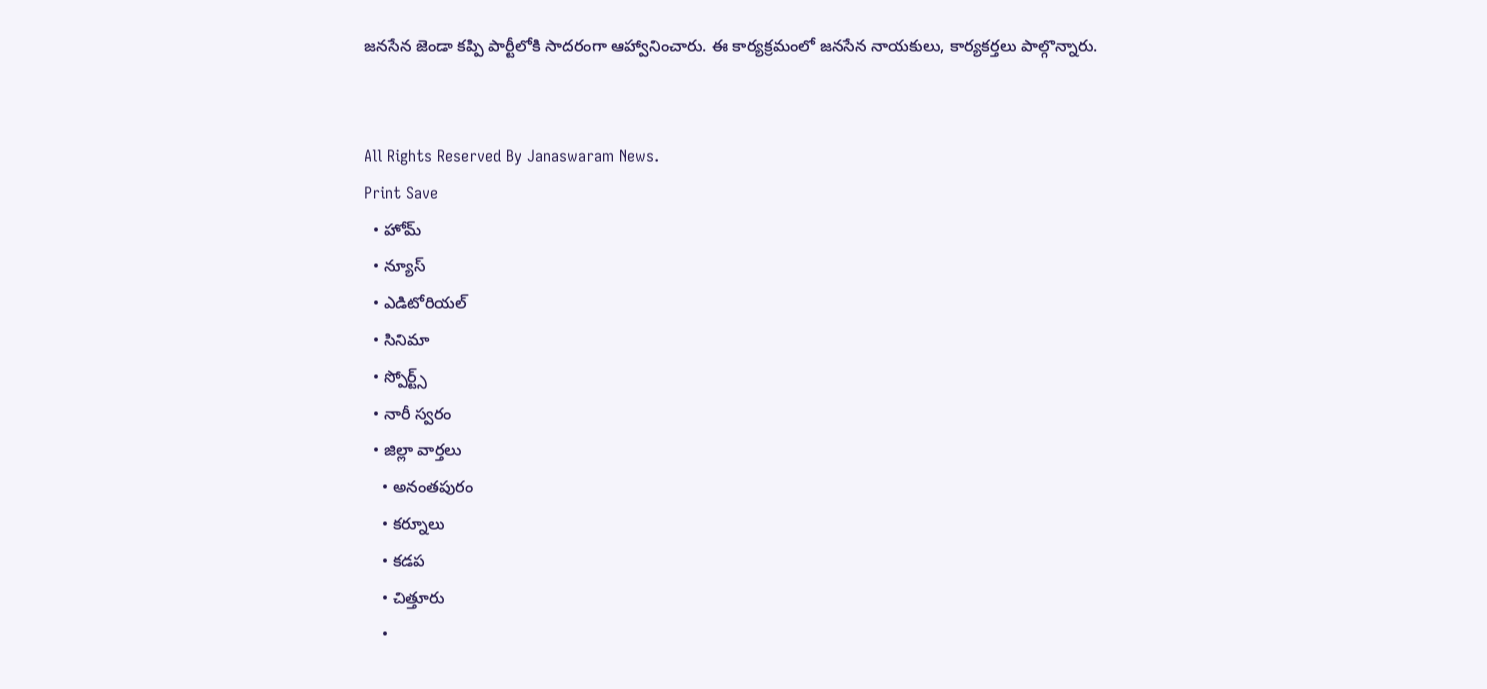జనసేన జెండా కప్పి పార్టీలోకి సాదరంగా ఆహ్వానించారు. ఈ కార్యక్రమంలో జనసేన నాయకులు, కార్యకర్తలు పాల్గొన్నారు.


All Rights Reserved By Janaswaram News.
Print Save
  • హోమ్
  • న్యూస్
  • ఎడిటోరియల్
  • సినిమా
  • స్పోర్ట్స్
  • నారీ స్వరం
  • జిల్లా వార్తలు
    • అనంతపురం
    • కర్నూలు
    • కడప
    • చిత్తూరు
    •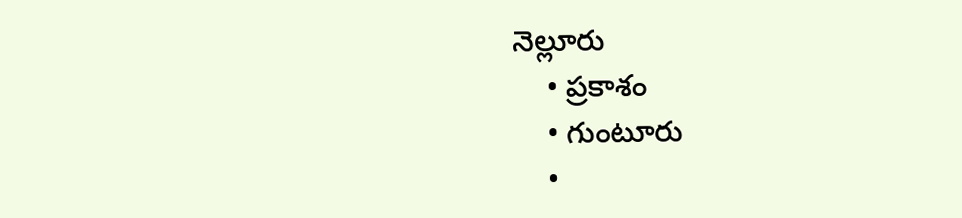నెల్లూరు
    • ప్రకాశం
    • గుంటూరు
    •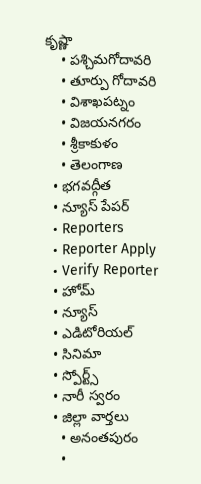కృష్ణా
    • పశ్చిమగోదావరి
    • తూర్పు గోదావరి
    • విశాఖపట్నం
    • విజయనగరం
    • శ్రీకాకుళం
    • తెలంగాణ
  • భగవద్గీత
  • న్యూస్ పేపర్
  • Reporters
  • Reporter Apply
  • Verify Reporter
  • హోమ్
  • న్యూస్
  • ఎడిటోరియల్
  • సినిమా
  • స్పోర్ట్స్
  • నారీ స్వరం
  • జిల్లా వార్తలు
    • అనంతపురం
    •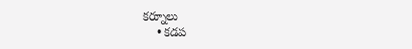కర్నూలు
    • కడప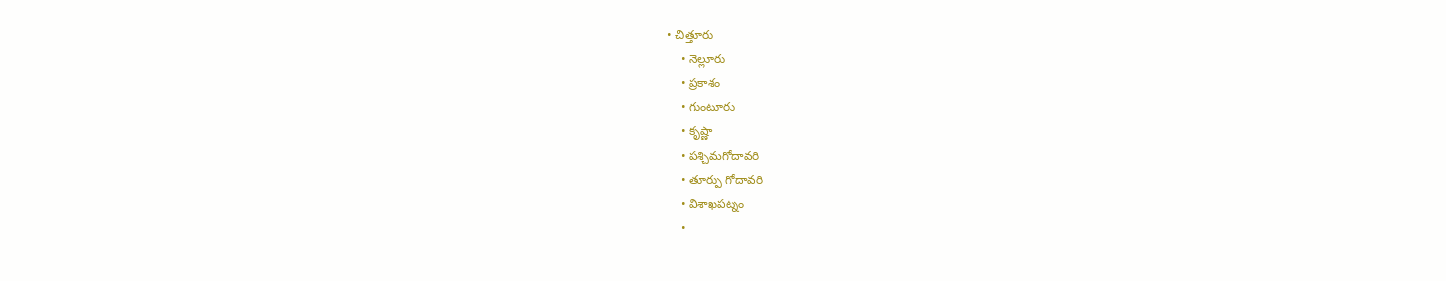• చిత్తూరు
    • నెల్లూరు
    • ప్రకాశం
    • గుంటూరు
    • కృష్ణా
    • పశ్చిమగోదావరి
    • తూర్పు గోదావరి
    • విశాఖపట్నం
    •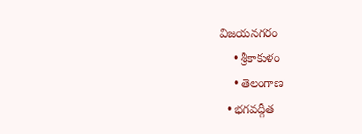విజయనగరం
    • శ్రీకాకుళం
    • తెలంగాణ
  • భగవద్గీత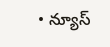• న్యూస్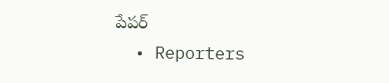పేపర్
  • Reporters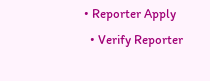• Reporter Apply
  • Verify Reporter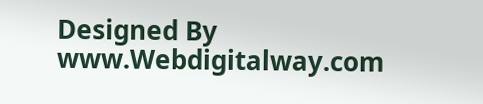Designed By www.Webdigitalway.com